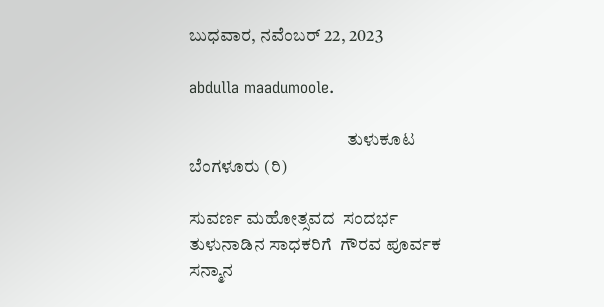ಬುಧವಾರ, ನವೆಂಬರ್ 22, 2023

abdulla maadumoole.

                                             ತುಳುಕೂಟ ಬೆಂಗಳೂರು (ರಿ)

ಸುವರ್ಣ ಮಹೋತ್ಸವದ  ಸಂದರ್ಭ  ತುಳುನಾಡಿನ ಸಾಧಕರಿಗೆ  ಗೌರವ ಪೂರ್ವಕ ಸನ್ಮಾನ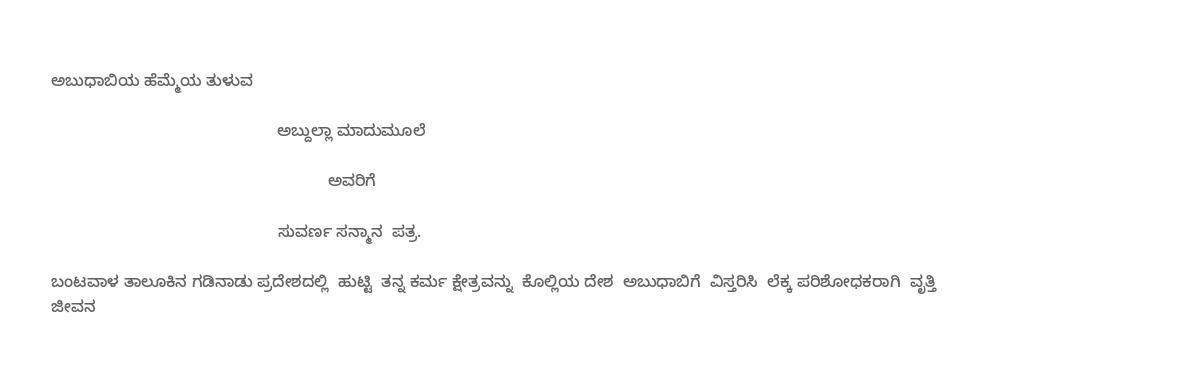ಅಬುಧಾಬಿಯ ಹೆಮ್ಮೆಯ ತುಳುವ

                                                 ಅಬ್ದುಲ್ಲಾ ಮಾದುಮೂಲೆ

                                                            ಅವರಿಗೆ

                                                 ಸುವರ್ಣ ಸನ್ಮಾನ  ಪತ್ರ.

ಬಂಟವಾಳ ತಾಲೂಕಿನ ಗಡಿನಾಡು ಪ್ರದೇಶದಲ್ಲಿ  ಹುಟ್ಟಿ  ತನ್ನ ಕರ್ಮ ಕ್ಷೇತ್ರವನ್ನು  ಕೊಲ್ಲಿಯ ದೇಶ  ಅಬುಧಾಬಿಗೆ  ವಿಸ್ತರಿಸಿ  ಲೆಕ್ಕ ಪರಿಶೋಧಕರಾಗಿ  ವೃತ್ತಿ ಜೀವನ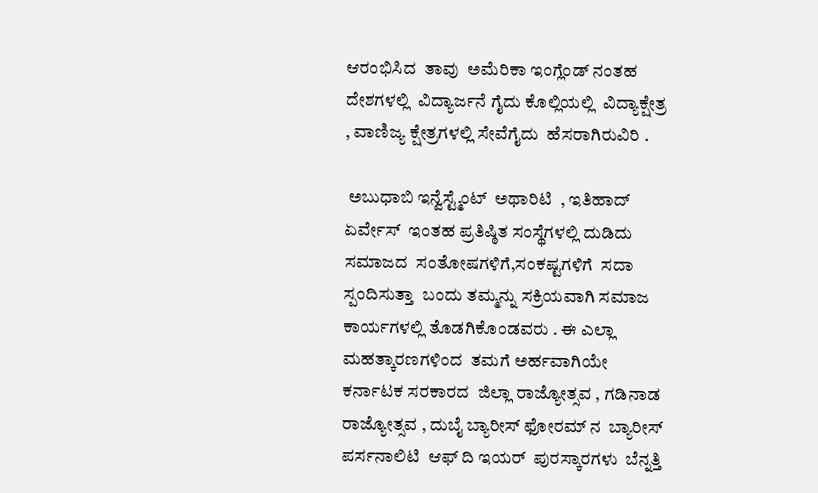ಆರಂಭಿಸಿದ  ತಾವು  ಅಮೆರಿಕಾ ಇಂಗ್ಲೆಂಡ್ ನಂತಹ ದೇಶಗಳಲ್ಲಿ  ವಿದ್ಯಾರ್ಜನೆ ಗೈದು ಕೊಲ್ಲಿಯಲ್ಲಿ  ವಿದ್ಯಾಕ್ಷೇತ್ರ , ವಾಣಿಜ್ಯ ಕ್ಷೇತ್ರಗಳಲ್ಲಿ ಸೇವೆಗೈದು  ಹೆಸರಾಗಿರುವಿರಿ .

 ಅಬುಧಾಬಿ ಇನ್ವೆಸ್ಟ್ಮೆಂಟ್  ಅಥಾರಿಟಿ  , ಇತಿಹಾದ್  ಏರ್ವೇಸ್  ಇಂತಹ ಪ್ರತಿಷ್ಠಿತ ಸಂಸ್ಥೆಗಳಲ್ಲಿ ದುಡಿದು  ಸಮಾಜದ  ಸಂತೋಷಗಳಿಗೆ,ಸಂಕಷ್ಟಗಳಿಗೆ  ಸದಾ ಸ್ಪಂದಿಸುತ್ತಾ  ಬಂದು ತಮ್ಮನ್ನು ಸಕ್ರಿಯವಾಗಿ ಸಮಾಜ  ಕಾರ್ಯಗಳಲ್ಲಿ ತೊಡಗಿಕೊಂಡವರು . ಈ ಎಲ್ಲಾ ಮಹತ್ಕಾರಣಗಳಿಂದ  ತಮಗೆ ಅರ್ಹವಾಗಿಯೇ  ಕರ್ನಾಟಕ ಸರಕಾರದ  ಜಿಲ್ಲಾ ರಾಜ್ಯೋತ್ಸವ , ಗಡಿನಾಡ ರಾಜ್ಯೋತ್ಸವ , ದುಬೈ ಬ್ಯಾರೀಸ್ ಫೋರಮ್ ನ  ಬ್ಯಾರೀಸ್ ಪರ್ಸನಾಲಿಟಿ  ಆಫ್ ದಿ ಇಯರ್  ಪುರಸ್ಕಾರಗಳು  ಬೆನ್ನತ್ತಿ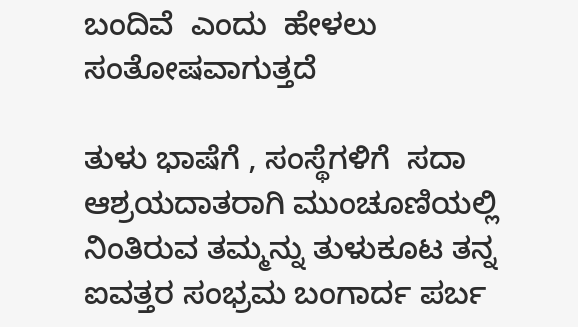ಬಂದಿವೆ  ಎಂದು  ಹೇಳಲು ಸಂತೋಷವಾಗುತ್ತದೆ

ತುಳು ಭಾಷೆಗೆ , ಸಂಸ್ಥೆಗಳಿಗೆ  ಸದಾ ಆಶ್ರಯದಾತರಾಗಿ ಮುಂಚೂಣಿಯಲ್ಲಿ ನಿಂತಿರುವ ತಮ್ಮನ್ನು ತುಳುಕೂಟ ತನ್ನ ಐವತ್ತರ ಸಂಭ್ರಮ ಬಂಗಾರ್ದ ಪರ್ಬ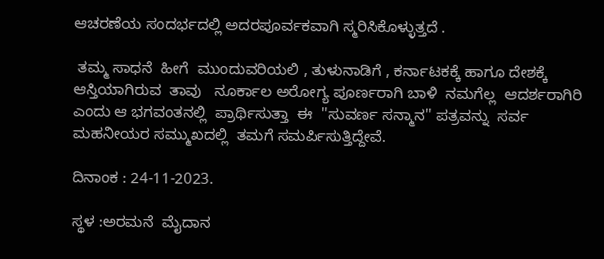ಆಚರಣೆಯ ಸಂದರ್ಭದಲ್ಲಿ ಅದರಪೂರ್ವಕವಾಗಿ ಸ್ಮರಿಸಿಕೊಳ್ಳುತ್ತದೆ .

 ತಮ್ಮ ಸಾಧನೆ  ಹೀಗೆ  ಮುಂದುವರಿಯಲಿ , ತುಳುನಾಡಿಗೆ , ಕರ್ನಾಟಕಕ್ಕೆ ಹಾಗೂ ದೇಶಕ್ಕೆ ಆಸ್ತಿಯಾಗಿರುವ  ತಾವು   ನೂರ್ಕಾಲ ಅರೋಗ್ಯ ಪೂರ್ಣರಾಗಿ ಬಾಳಿ  ನಮಗೆಲ್ಲ  ಆದರ್ಶರಾಗಿರಿ ಎಂದು ಆ ಭಗವಂತನಲ್ಲಿ  ಪ್ರಾರ್ಥಿಸುತ್ತಾ  ಈ  ''ಸುವರ್ಣ ಸನ್ಮಾನ'' ಪತ್ರವನ್ನು  ಸರ್ವ ಮಹನೀಯರ ಸಮ್ಮುಖದಲ್ಲಿ  ತಮಗೆ ಸಮರ್ಪಿಸುತ್ತಿದ್ದೇವೆ.

ದಿನಾಂಕ : 24-11-2023.

ಸ್ಥಳ :ಅರಮನೆ  ಮೈದಾನ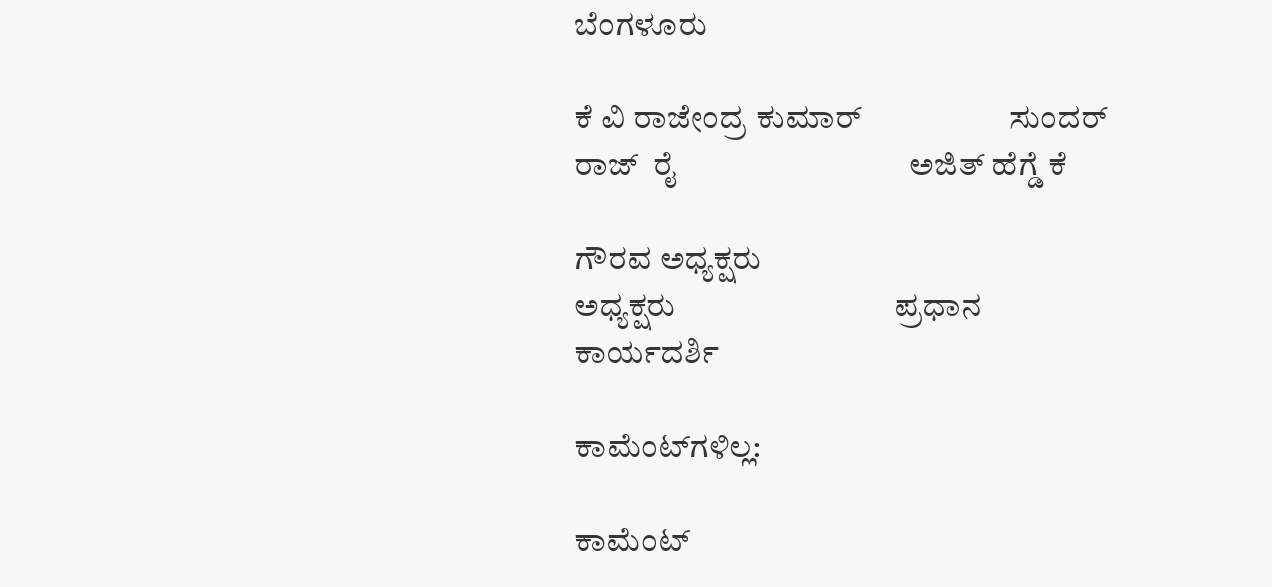ಬೆಂಗಳೂರು

ಕೆ ವಿ ರಾಜೇಂದ್ರ ಕುಮಾರ್                   ಸುಂದರ್ ರಾಜ್  ರೈ                              ಅಜಿತ್ ಹೆಗ್ಡೆ ಕೆ

ಗೌರವ ಅಧ್ಯಕ್ಷರು                                           ಅಧ್ಯಕ್ಷರು                            ಪ್ರಧಾನ ಕಾರ್ಯದರ್ಶಿ

ಕಾಮೆಂಟ್‌ಗಳಿಲ್ಲ:

ಕಾಮೆಂಟ್‌‌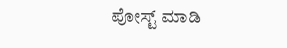ಪೋಸ್ಟ್‌ ಮಾಡಿ